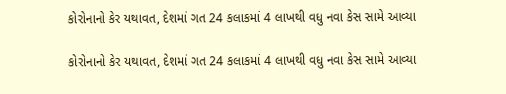કોરોનાનો કેર યથાવત, દેશમાં ગત 24 કલાકમાં 4 લાખથી વધુ નવા કેસ સામે આવ્યા

કોરોનાનો કેર યથાવત, દેશમાં ગત 24 કલાકમાં 4 લાખથી વધુ નવા કેસ સામે આવ્યા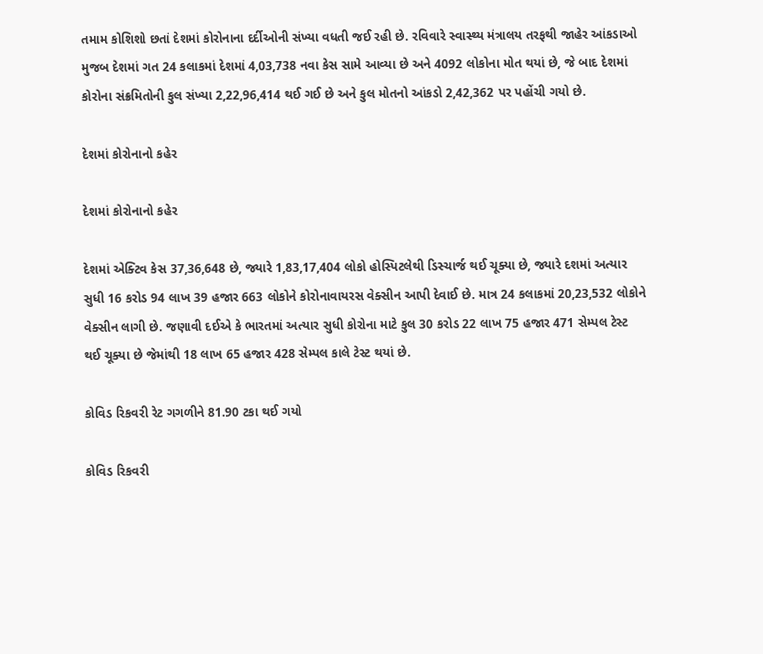તમામ કોશિશો છતાં દેશમાં કોરોનાના દર્દીઓની સંખ્યા વધતી જઈ રહી છે. રવિવારે સ્વાસ્થ્ય મંત્રાલય તરફથી જાહેર આંકડાઓ મુજબ દેશમાં ગત 24 કલાકમાં દેશમાં 4,03,738 નવા કેસ સામે આવ્યા છે અને 4092 લોકોના મોત થયાં છે, જે બાદ દેશમાં કોરોના સંક્રમિતોની કુલ સંખ્યા 2,22,96,414 થઈ ગઈ છે અને કુલ મોતનો આંકડો 2,42,362 પર પહોંચી ગયો છે.

દેશમાં કોરોનાનો કહેર

દેશમાં કોરોનાનો કહેર

દેશમાં એક્ટિવ કેસ 37,36,648 છે, જ્યારે 1,83,17,404 લોકો હોસ્પિટલેથી ડિસ્ચાર્જ થઈ ચૂક્યા છે, જ્યારે દશમાં અત્યાર સુધી 16 કરોડ 94 લાખ 39 હજાર 663 લોકોને કોરોનાવાયરસ વેક્સીન આપી દેવાઈ છે. માત્ર 24 કલાકમાં 20,23,532 લોકોને વેક્સીન લાગી છે. જણાવી દઈએ કે ભારતમાં અત્યાર સુધી કોરોના માટે કુલ 30 કરોડ 22 લાખ 75 હજાર 471 સેમ્પલ ટેસ્ટ થઈ ચૂક્યા છે જેમાંથી 18 લાખ 65 હજાર 428 સેમ્પલ કાલે ટેસ્ટ થયાં છે.

કોવિડ રિકવરી રેટ ગગળીને 81.90 ટકા થઈ ગયો

કોવિડ રિકવરી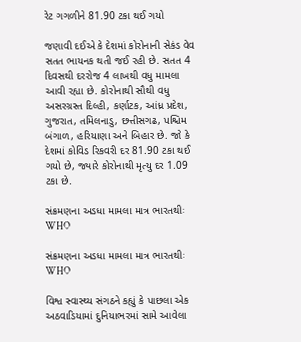રેટ ગગળીને 81.90 ટકા થઈ ગયો

જણાવી દઈએ કે દેશમાં કોરોનાની સેકંડ વેવ સતત ભાયનક થતી જઈ રહી છે. સતત 4 દિવસથી દરરોજ 4 લાખથી વધુ મામલા આવી રહ્યા છે. કોરોનાથી સૌથી વધુ અસરગ્રસ્ત દિલ્હી, કર્ણાટક, આંધ્ર પ્રદેશ, ગુજરાત, તમિલનાડુ, છત્તીસગઢ, પશ્ચિમ બંગાળ, હરિયાણા અને બિહાર છે. જો કે દેશમાં કોવિડ રિકવરી દર 81.90 ટકા થઈ ગયો છે, જ્યારે કોરોનાથી મૃત્યુ દર 1.09 ટકા છે.

સંક્રમણના અડધા મામલા માત્ર ભારતથીઃ WHO

સંક્રમણના અડધા મામલા માત્ર ભારતથીઃ WHO

વિશ્વ સ્વાસ્થ્ય સંગઠને કહ્યું કે પાછલા એક અઠવાડિયામાં દુનિયાભરમાં સામે આવેલા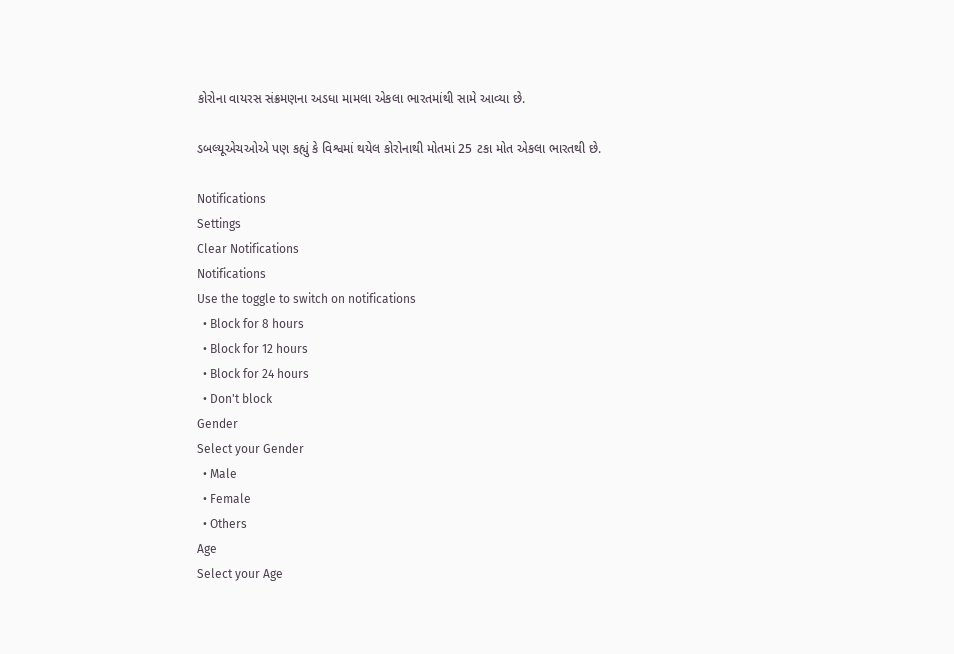કોરોના વાયરસ સંક્રમણના અડધા મામલા એકલા ભારતમાંથી સામે આવ્યા છે.

ડબલ્યૂએચઓએ પણ કહ્યું કે વિશ્વમાં થયેલ કોરોનાથી મોતમાં 25 ટકા મોત એકલા ભારતથી છે.

Notifications
Settings
Clear Notifications
Notifications
Use the toggle to switch on notifications
  • Block for 8 hours
  • Block for 12 hours
  • Block for 24 hours
  • Don't block
Gender
Select your Gender
  • Male
  • Female
  • Others
Age
Select your Age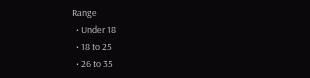Range
  • Under 18
  • 18 to 25
  • 26 to 35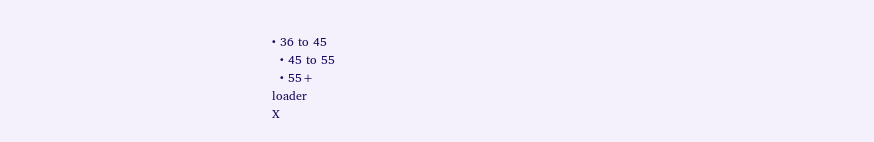• 36 to 45
  • 45 to 55
  • 55+
loader
X